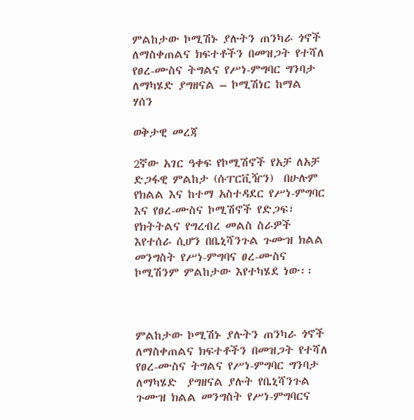ምልከታው ኮሚሽኑ ያሉትን ጠንካራ ጎኖች ለማስቀጠልና ክፍተቶችን በመዝጋት የተሻለ የፀረ-ሙስና ትግልና የሥነ-ምግባር ግንባታ ለማካሄድ ያግዘናል – ኮሚሽነር ከማል ሃሰን

ወቅታዊ መረጃ

2ኛው አገር ዓቀፍ የኮሚሽኖች የአቻ ለአቻ ድጋፋዊ ምልከታ (ሱፐርቪዥን)  በሁሉም የክልል እና ከተማ አስተዳደር የሥነ-ምግባር እና የፀረ-ሙስና ኮሚሽኖች የድጋፍ፣ የክትትልና የግረብረ መልስ ስራዎች እየተሰራ ሲሆን በቤኒሻንጉል ጉሙዝ ክልል መንግስት የሥነ-ምግባና ፀረ-ሙስና ኮሚሽንም ምልከታው እየተካሄደ ነው፡፡



ምልከታው ኮሚሽኑ ያሉትን ጠንካራ ጎኖች ለማስቀጠልና ክፍተቶችን በመዝጋት የተሻለ የፀረ-ሙስና ትግልና የሥነ-ምግባር ግንባታ ለማካሄድ  ያግዘናል ያሉት የቤኒሻንጉል ጉሙዝ ክልል መንግስት የሥነ-ምግባርና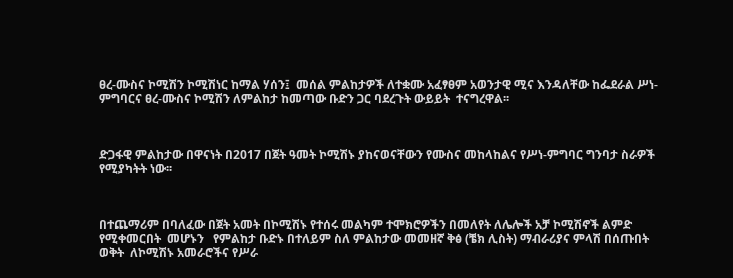ፀረ-ሙስና ኮሚሽን ኮሚሽነር ከማል ሃሰን፤  መሰል ምልከታዎች ለተቋሙ አፈፃፀም አወንታዊ ሚና እንዳለቸው ከፌደራል ሥነ-ምግባርና ፀረ-ሙስና ኮሚሽን ለምልከታ ከመጣው ቡድን ጋር ባደረጉት ውይይት  ተናግረዋል፡፡



ድጋፋዊ ምልከታው በዋናነት በ2017 በጀት ዓመት ኮሚሽኑ ያከናወናቸውን የሙስና መከላከልና የሥነ-ምግባር ግንባታ ስራዎች የሚያካትት ነው፡፡



በተጨማሪም በባለፈው በጀት አመት በኮሚሽኑ የተሰሩ መልካም ተሞክሮዎችን በመለየት ለሌሎች አቻ ኮሚሽኖች ልምድ የሚቀመርበት  መሆኑን   የምልከታ ቡድኑ በተለይም ስለ ምልከታው መመዘኛ ቅፅ (ቼክ ሊስት) ማብራሪያና ምላሽ በሰጡበት ወቅት  ለኮሚሽኑ አመራሮችና የሥራ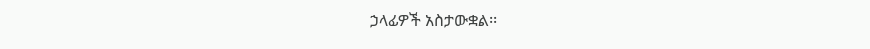ኃላፊዎች አስታውቋል፡፡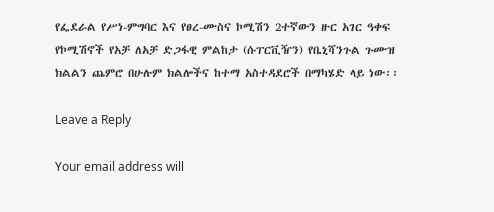የፌደራል የሥነ-ምግባር እና የፀረ-ሙስና ኮሚሽን 2ተኛውን ዙር አገር ዓቀፍ የኮሚሽኖች የአቻ ለአቻ ድጋፋዊ ምልከታ (ሱፐርቪዥን) የቤኒሻንጉል ጉሙዝ   ክልልን ጨምሮ በሁሉም ክልሎችና ከተማ አስተዳደሮች በማካሄድ ላይ ነው፡፡

Leave a Reply

Your email address will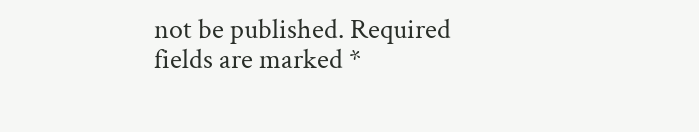not be published. Required fields are marked *